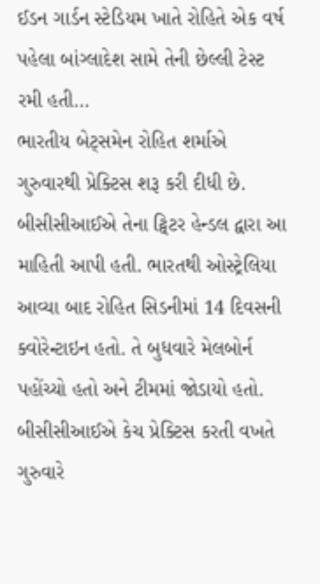ઈડન ગાર્ડન સ્ટેડિયમ ખાતે રોહિતે એક વર્ષ પહેલા બાંગ્લાદેશ સામે તેની છેલ્લી ટેસ્ટ રમી હતી…
ભારતીય બેટ્સમેન રોહિત શર્માએ ગુરુવારથી પ્રેક્ટિસ શરૂ કરી દીધી છે. બીસીસીઆઈએ તેના ટ્વિટર હેન્ડલ દ્વારા આ માહિતી આપી હતી. ભારતથી ઓસ્ટ્રેલિયા આવ્યા બાદ રોહિત સિડનીમાં 14 દિવસની ક્વોરેન્ટાઇન હતો. તે બુધવારે મેલબોર્ન પહોંચ્યો હતો અને ટીમમાં જોડાયો હતો.
બીસીસીઆઈએ કેચ પ્રેક્ટિસ કરતી વખતે ગુરુવારે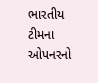ભારતીય ટીમના ઓપનરનો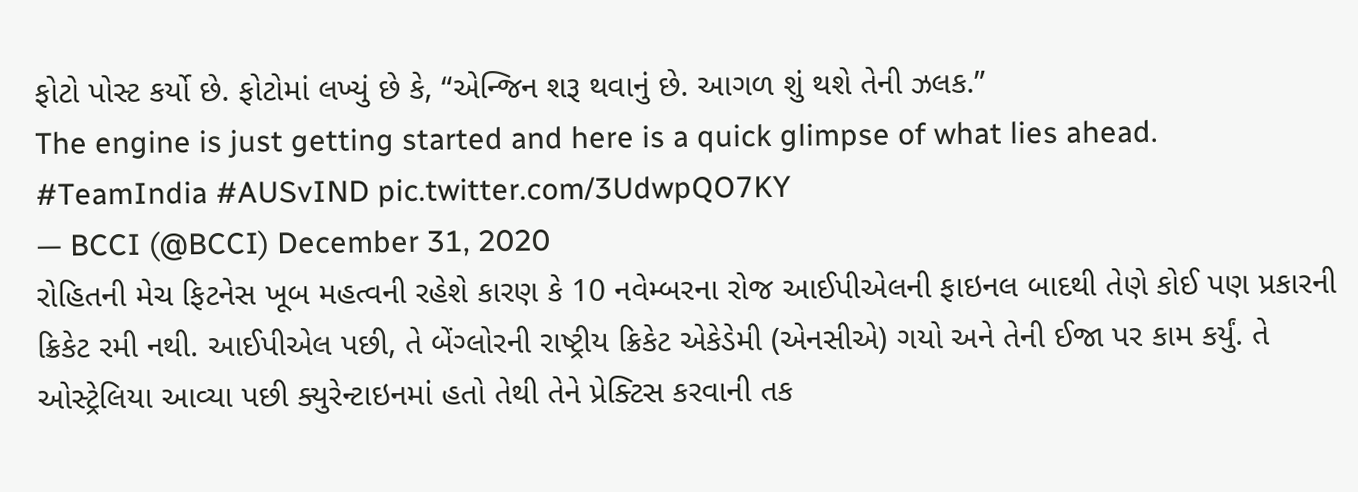ફોટો પોસ્ટ કર્યો છે. ફોટોમાં લખ્યું છે કે, “એન્જિન શરૂ થવાનું છે. આગળ શું થશે તેની ઝલક.”
The engine is just getting started and here is a quick glimpse of what lies ahead. #TeamIndia #AUSvIND pic.twitter.com/3UdwpQO7KY
— BCCI (@BCCI) December 31, 2020
રોહિતની મેચ ફિટનેસ ખૂબ મહત્વની રહેશે કારણ કે 10 નવેમ્બરના રોજ આઈપીએલની ફાઇનલ બાદથી તેણે કોઈ પણ પ્રકારની ક્રિકેટ રમી નથી. આઈપીએલ પછી, તે બેંગ્લોરની રાષ્ટ્રીય ક્રિકેટ એકેડેમી (એનસીએ) ગયો અને તેની ઈજા પર કામ કર્યું. તે ઓસ્ટ્રેલિયા આવ્યા પછી ક્યુરેન્ટાઇનમાં હતો તેથી તેને પ્રેક્ટિસ કરવાની તક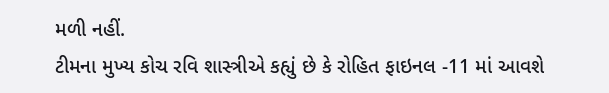મળી નહીં.
ટીમના મુખ્ય કોચ રવિ શાસ્ત્રીએ કહ્યું છે કે રોહિત ફાઇનલ -11 માં આવશે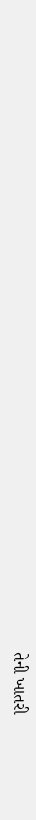તેની ખાતરી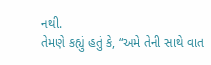નથી.
તેમણે કહ્યું હતું કે, “અમે તેની સાથે વાત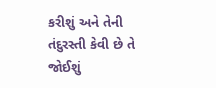કરીશું અને તેની તંદુરસ્તી કેવી છે તે જોઈશું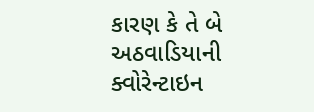કારણ કે તે બે અઠવાડિયાની ક્વોરેન્ટાઇન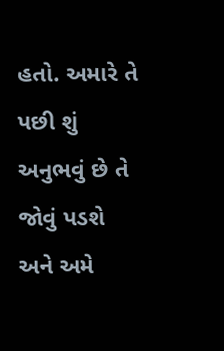હતો. અમારે તે પછી શું અનુભવું છે તે જોવું પડશે અને અમે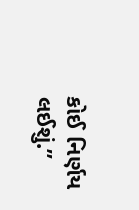કોઈ નિર્ણય લઈશું.”